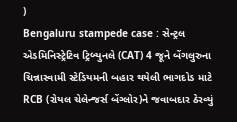)
Bengaluru stampede case : સેન્ટ્રલ એડમિનિસ્ટ્રેટિવ ટ્રિબ્યુનલે (CAT) 4 જૂને બેંગલુરુના ચિન્નાસ્વામી સ્ટેડિયમની બહાર થયેલી ભાગદોડ માટે RCB (રોયલ ચેલેન્જર્સ બેંગ્લોર)ને જવાબદાર ઠેરવ્યું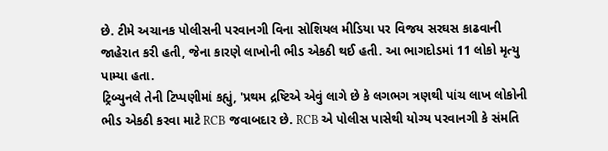છે. ટીમે અચાનક પોલીસની પરવાનગી વિના સોશિયલ મીડિયા પર વિજય સરઘસ કાઢવાની જાહેરાત કરી હતી, જેના કારણે લાખોની ભીડ એકઠી થઈ હતી. આ ભાગદોડમાં 11 લોકો મૃત્યુ પામ્યા હતા.
ટ્રિબ્યુનલે તેની ટિપ્પણીમાં કહ્યું, 'પ્રથમ દ્રષ્ટિએ એવું લાગે છે કે લગભગ ત્રણથી પાંચ લાખ લોકોની ભીડ એકઠી કરવા માટે RCB જવાબદાર છે. RCB એ પોલીસ પાસેથી યોગ્ય પરવાનગી કે સંમતિ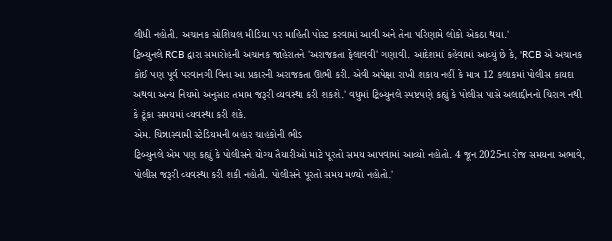લીધી નહોતી. અચાનક સોશિયલ મીડિયા પર માહિતી પોસ્ટ કરવામાં આવી અને તેના પરિણામે લોકો એકઠા થયા.'
ટ્રિબ્યુનલે RCB દ્વારા સમારોહની અચાનક જાહેરાતને 'અરાજકતા ફેલાવવી' ગણાવી. આદેશમાં કહેવામાં આવ્યું છે કે, 'RCB એ અચાનક કોઈ પણ પૂર્વ પરવાનગી વિના આ પ્રકારની અરાજકતા ઊભી કરી. એવી અપેક્ષા રાખી શકાય નહીં કે માત્ર 12 કલાકમાં પોલીસ કાયદા અથવા અન્ય નિયમો અનુસાર તમામ જરૂરી વ્યવસ્થા કરી શકશે.' વધુમાં ટ્રિબ્યુનલે સ્પષ્ટપણે કહ્યું કે પોલીસ પાસે અલાદ્દીનનો ચિરાગ નથી કે ટૂંકા સમયમાં વ્યવસ્થા કરી શકે.
એમ. ચિન્નાસ્વામી સ્ટેડિયમની બહાર ચાહકોની ભીડ
ટ્રિબ્યુનલે એમ પણ કહ્યું કે પોલીસને યોગ્ય તૈયારીઓ માટે પૂરતો સમય આપવામાં આવ્યો નહોતો. 4 જૂન 2025ના રોજ સમયના અભાવે, પોલીસ જરૂરી વ્યવસ્થા કરી શકી નહોતી. પોલીસને પૂરતો સમય મળ્યો નહોતો.'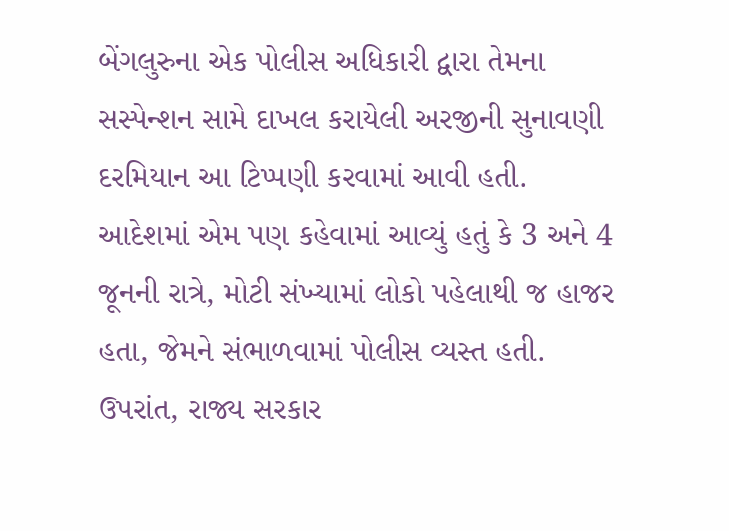બેંગલુરુના એક પોલીસ અધિકારી દ્વારા તેમના સસ્પેન્શન સામે દાખલ કરાયેલી અરજીની સુનાવણી દરમિયાન આ ટિપ્પણી કરવામાં આવી હતી.
આદેશમાં એમ પણ કહેવામાં આવ્યું હતું કે 3 અને 4 જૂનની રાત્રે, મોટી સંખ્યામાં લોકો પહેલાથી જ હાજર હતા, જેમને સંભાળવામાં પોલીસ વ્યસ્ત હતી. ઉપરાંત, રાજ્ય સરકાર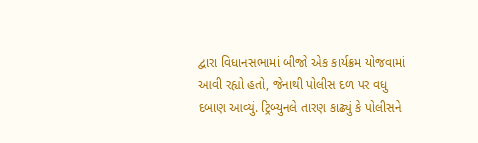દ્વારા વિધાનસભામાં બીજો એક કાર્યક્રમ યોજવામાં આવી રહ્યો હતો, જેનાથી પોલીસ દળ પર વધુ દબાણ આવ્યું. ટ્રિબ્યુનલે તારણ કાઢ્યું કે પોલીસને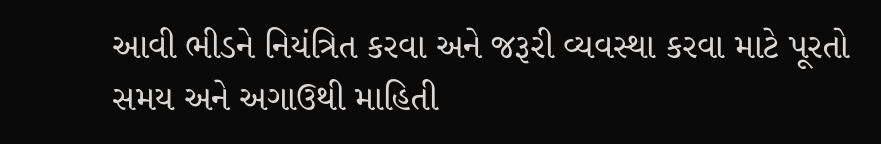આવી ભીડને નિયંત્રિત કરવા અને જરૂરી વ્યવસ્થા કરવા માટે પૂરતો સમય અને અગાઉથી માહિતી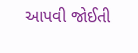આપવી જોઈતી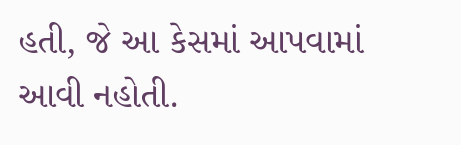હતી, જે આ કેસમાં આપવામાં આવી નહોતી.